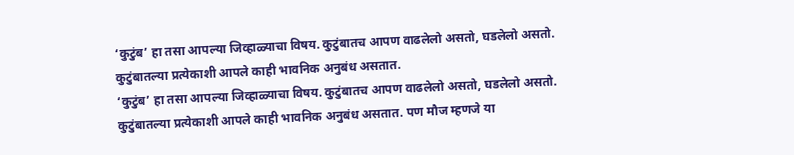‘कुटुंब’ हा तसा आपल्या जिव्हाळ्याचा विषय. कुटुंबातच आपण वाढलेलो असतो, घडलेलो असतो. कुटुंबातल्या प्रत्येकाशी आपले काही भावनिक अनुबंध असतात.
‘कुटुंब’ हा तसा आपल्या जिव्हाळ्याचा विषय. कुटुंबातच आपण वाढलेलो असतो, घडलेलो असतो. कुटुंबातल्या प्रत्येकाशी आपले काही भावनिक अनुबंध असतात. पण मौज म्हणजे या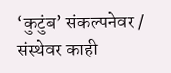‘कुटुंब’ संकल्पनेवर / संस्थेवर काही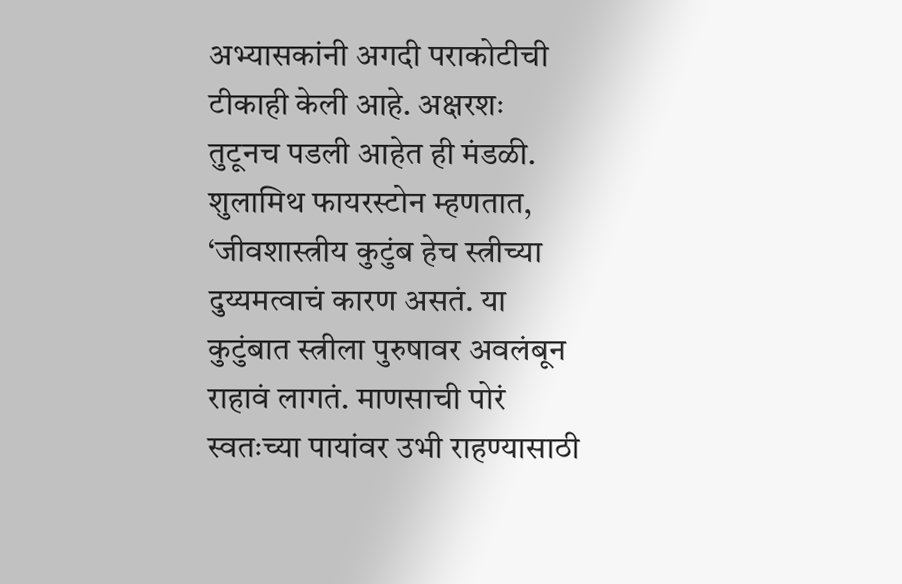अभ्यासकांनी अगदी पराकोटीची टीकाही केली आहे. अक्षरशः तुटूनच पडली आहेत ही मंडळी.
शुलामिथ फायरस्टोन म्हणतात, ‘जीवशास्त्रीय कुटुंब हेच स्त्रीच्या दुय्यमत्वाचं कारण असतं. या कुटुंबात स्त्रीला पुरुषावर अवलंबून राहावं लागतं. माणसाची पोरं स्वतःच्या पायांवर उभी राहण्यासाठी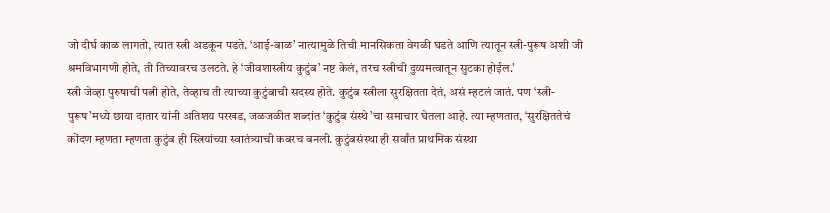जो दीर्घ काळ लागतो, त्यात स्त्री अडकून पडते. ‘आई-बाळ’ नात्यामुळे तिची मानसिकता वेगळी घडते आणि त्यातून स्त्री-पुरूष अशी जी श्रमविभागणी होते, ती तिच्यावरच उलटते. हे ‘जीवशास्त्रीय कुटुंब’ नष्ट केलं, तरच स्त्रीची दुय्यमत्वातून सुटका होईल.'
स्त्री जेव्हा पुरुषाची पत्नी होते, तेव्हाच ती त्याच्या कुटुंबाची सदस्य होते. कुटुंब स्त्रीला सुरक्षितता देतं, असं म्हटलं जातं. पण ‘स्त्री-पुरूष’मध्ये छाया दातार यांनी अतिशय परखड, जळजळीत शब्दांत ‘कुटुंब संस्थे’चा समाचार घेतला आहे. त्या म्हणतात, ‘सुरक्षिततेचं कोंदण म्हणता म्हणता कुटुंब ही स्त्रियांच्या स्वातंत्र्याची कबरच बनली. कुटुंबसंस्था ही सर्वांत प्राथमिक संस्था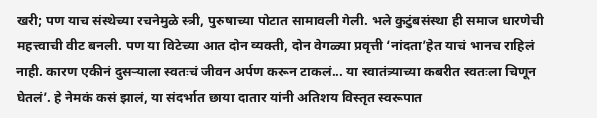खरी; पण याच संस्थेच्या रचनेमुळे स्त्री, पुरुषाच्या पोटात सामावली गेली. भले कुटुंबसंस्था ही समाज धारणेची महत्त्वाची वीट बनली. पण या विटेच्या आत दोन व्यक्ती, दोन वेगळ्या प्रवृत्ती ‘नांदता’हेत याचं भानच राहिलं नाही. कारण एकीनं दुसऱ्याला स्वतःचं जीवन अर्पण करून टाकलं... या स्वातंत्र्याच्या कबरीत स्वतःला चिणून घेतलं’. हे नेमकं कसं झालं, या संदर्भात छाया दातार यांनी अतिशय विस्तृत स्वरूपात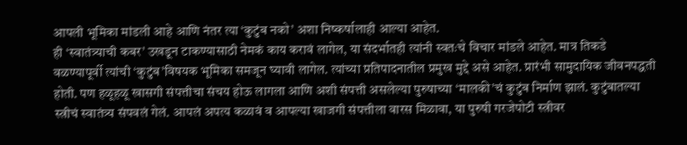आपली भूमिका मांडली आहे आणि नंतर त्या ‘कुटुंब नको’ अशा निष्कर्षालाही आल्या आहेत.
ही ‘स्वातंत्र्याची कबर’ उखडून टाकण्यासाठी नेमकं काय करावं लागेल, या संदर्भातही त्यांनी स्वतःचे विचार मांडले आहेत. मात्र तिकडे वळण्यापूर्वी त्यांची ‘कुटुंब’विषयक भूमिका समजून घ्यावी लागेल. त्यांच्या प्रतिपादनातील प्रमुख मुद्दे असे आहेत. प्रारंभी सामुदायिक जीवनपद्धती होती. पण हळूहळू खासगी संपत्तीचा संचय होऊ लागला आणि अशी संपत्ती असलेल्या पुरुषाच्या ‘मालकी’चं कुटुंब निर्माण झालं. कुटुंबातल्या स्त्रीचं स्वातंत्र्य संपवलं गेलं. आपलं अपत्य कळावं व आपल्या खाजगी संपत्तीला वारस मिळावा, या पुरुषी गरजेपोटी स्त्रीवर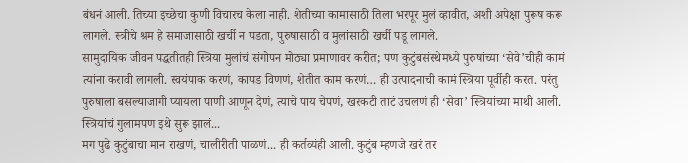बंधनं आली. तिच्या इच्छेचा कुणी विचारच केला नाही. शेतीच्या कामासाठी तिला भरपूर मुलं व्हावीत, अशी अपेक्षा पुरूष करू लागले. स्त्रीचे श्रम हे समाजासाठी खर्ची न पडता, पुरुषासाठी व मुलांसाठी खर्ची पडू लागले.
सामुदायिक जीवन पद्धतीतही स्त्रिया मुलांचं संगोपन मोठ्या प्रमाणावर करीत; पण कुटुंबसंस्थेमध्ये पुरुषांच्या ‘सेवे’चीही कामं त्यांना करावी लागली. स्वयंपाक करणं, कापड विणणं, शेतीत काम करणं… ही उत्पादनाची कामं स्त्रिया पूर्वीही करत. परंतु पुरुषाला बसल्याजागी प्यायला पाणी आणून देणं, त्याचे पाय चेपणं, खरकटी ताटं उचलणं ही ‘सेवा’ स्त्रियांच्या माथी आली. स्त्रियांचं गुलामपण इथे सुरू झालं...
मग पुढे कुटुंबाचा मान राखणं, चालीरीती पाळणं... ही कर्तव्यंही आली. कुटुंब म्हणजे खरं तर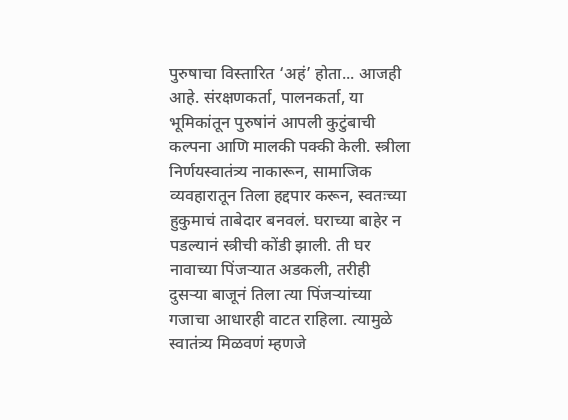पुरुषाचा विस्तारित ‘अहं’ होता... आजही आहे. संरक्षणकर्ता, पालनकर्ता, या भूमिकांतून पुरुषांनं आपली कुटुंबाची कल्पना आणि मालकी पक्की केली. स्त्रीला निर्णयस्वातंत्र्य नाकारून, सामाजिक व्यवहारातून तिला हद्दपार करून, स्वतःच्या हुकुमाचं ताबेदार बनवलं. घराच्या बाहेर न पडल्यानं स्त्रीची कोंडी झाली. ती घर नावाच्या पिंजऱ्यात अडकली, तरीही दुसऱ्या बाजूनं तिला त्या पिंजऱ्यांच्या गजाचा आधारही वाटत राहिला. त्यामुळे स्वातंत्र्य मिळवणं म्हणजे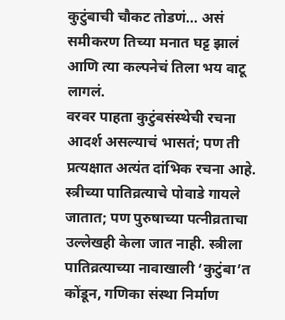कुटुंबाची चौकट तोडणं... असं समीकरण तिच्या मनात घट्ट झालं आणि त्या कल्पनेचं तिला भय वाटू लागलं.
वरवर पाहता कुटुंबसंस्थेची रचना आदर्श असल्याचं भासतं; पण ती प्रत्यक्षात अत्यंत दांभिक रचना आहे. स्त्रीच्या पातिव्रत्याचे पोवाडे गायले जातात; पण पुरुषाच्या पत्नीव्रताचा उल्लेखही केला जात नाही. स्त्रीला पातिव्रत्याच्या नावाखाली ‘कुटुंबा’त कोंडून, गणिका संस्था निर्माण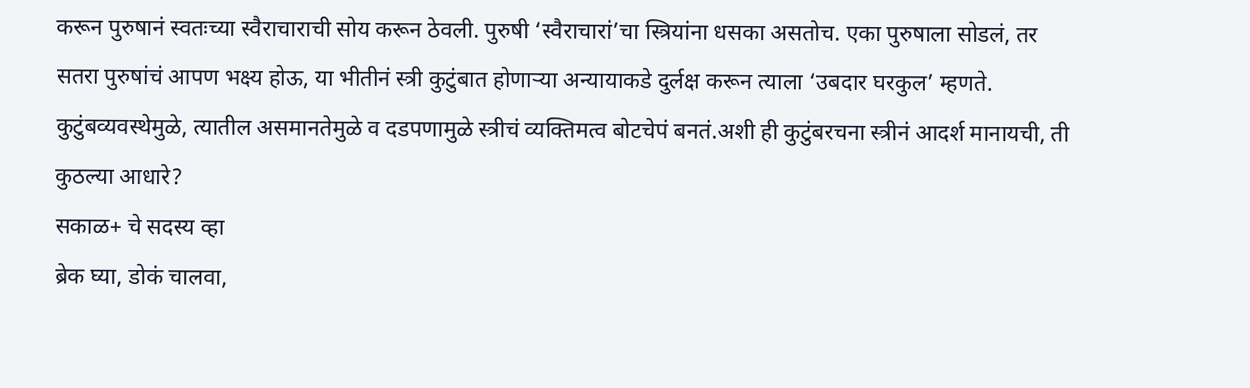करून पुरुषानं स्वतःच्या स्वैराचाराची सोय करून ठेवली. पुरुषी ‘स्वैराचारां’चा स्त्रियांना धसका असतोच. एका पुरुषाला सोडलं, तर सतरा पुरुषांचं आपण भक्ष्य होऊ, या भीतीनं स्त्री कुटुंबात होणाऱ्या अन्यायाकडे दुर्लक्ष करून त्याला ‘उबदार घरकुल’ म्हणते. कुटुंबव्यवस्थेमुळे, त्यातील असमानतेमुळे व दडपणामुळे स्त्रीचं व्यक्तिमत्व बोटचेपं बनतं.अशी ही कुटुंबरचना स्त्रीनं आदर्श मानायची, ती कुठल्या आधारे?
सकाळ+ चे सदस्य व्हा
ब्रेक घ्या, डोकं चालवा,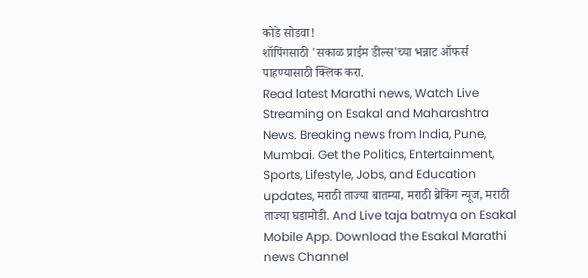कोडे सोडवा!
शॉपिंगसाठी 'सकाळ प्राईम डील्स'च्या भन्नाट ऑफर्स पाहण्यासाठी क्लिक करा.
Read latest Marathi news, Watch Live Streaming on Esakal and Maharashtra News. Breaking news from India, Pune, Mumbai. Get the Politics, Entertainment, Sports, Lifestyle, Jobs, and Education updates, मराठी ताज्या बातम्या, मराठी ब्रेकिंग न्यूज, मराठी ताज्या घडामोडी. And Live taja batmya on Esakal Mobile App. Download the Esakal Marathi news Channel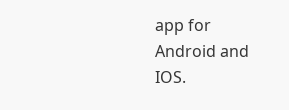app for Android and IOS.